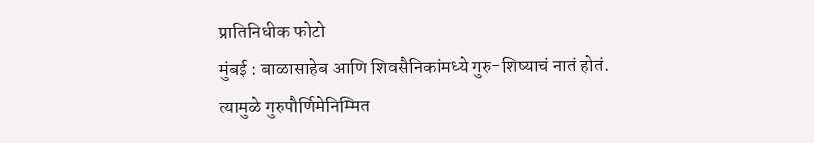प्रातिनिधीक फोटो
मुंबई : बाळासाहेब आणि शिवसैनिकांमध्ये गुरु-शिष्याचं नातं होतं. त्यामुळे गुरुपौर्णिमेनिम्मित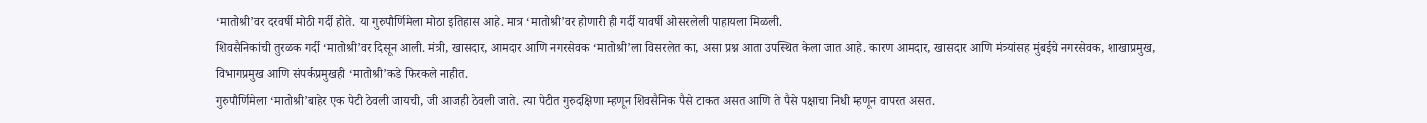‘मातोश्री’वर दरवर्षी मोठी गर्दी होते. या गुरुपौर्णिमेला मोठा इतिहास आहे. मात्र ‘मातोश्री’वर होणारी ही गर्दी यावर्षी ओसरलेली पाहायला मिळली.
शिवसैनिकांची तुरळक गर्दी ‘मातोश्री’वर दिसून आली. मंत्री, खासदार, आमदार आणि नगरसेवक ‘मातोश्री’ला विसरलेत का, असा प्रश्न आता उपस्थित केला जात आहे. कारण आमदार, खासदार आणि मंत्र्यांसह मुंबईचे नगरसेवक, शाखाप्रमुख, विभागप्रमुख आणि संपर्कप्रमुखही ‘मातोश्री’कडे फिरकले नाहीत.
गुरुपौर्णिमेला ‘मातोश्री’बाहेर एक पेटी ठेवली जायची, जी आजही ठेवली जाते. त्या पेटीत गुरुदक्षिणा म्हणून शिवसैनिक पैसे टाकत असत आणि ते पैसे पक्षाचा निधी म्हणून वापरत असत.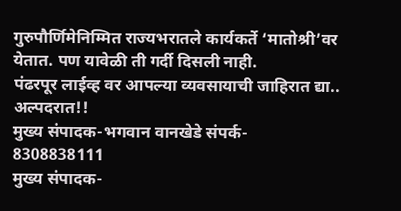गुरुपौर्णिमेनिम्मित राज्यभरातले कार्यकर्ते ‘मातोश्री’वर येतात. पण यावेळी ती गर्दी दिसली नाही.
पंढरपूर लाईव्ह वर आपल्या व्यवसायाची जाहिरात द्या..
अल्पदरात!!
मुख्य संपादक-भगवान वानखेडे संपर्क- 8308838111
मुख्य संपादक-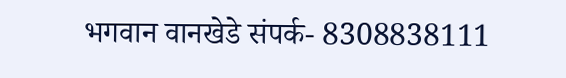भगवान वानखेडे संपर्क- 8308838111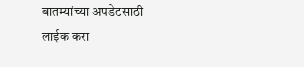बातम्यांच्या अपडेटसाठी लाईक करा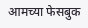आमच्या फेसबुक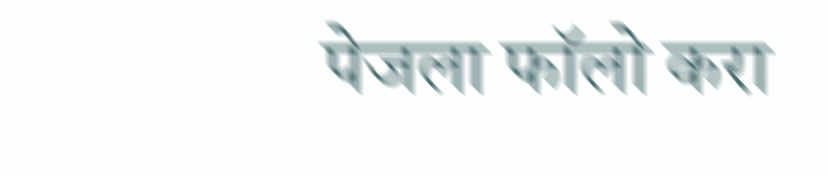पेजला फॉलो करा